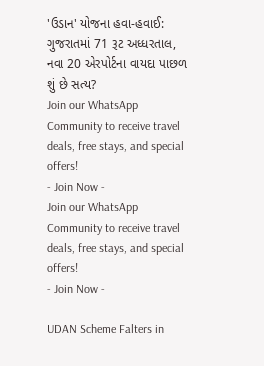'ઉડાન' યોજના હવા-હવાઈ: ગુજરાતમાં 71 રૂટ અધ્ધરતાલ, નવા 20 એરપોર્ટના વાયદા પાછળ શું છે સત્ય?
Join our WhatsApp Community to receive travel deals, free stays, and special offers!
- Join Now -
Join our WhatsApp Community to receive travel deals, free stays, and special offers!
- Join Now -

UDAN Scheme Falters in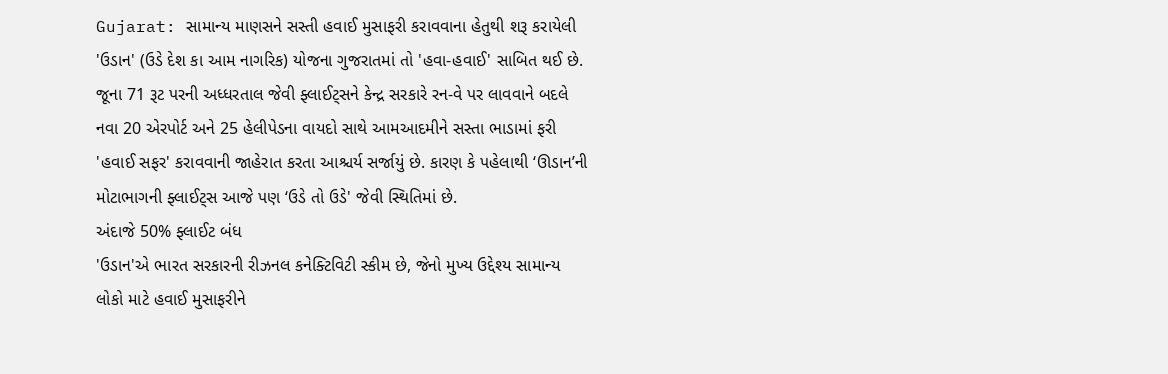Gujarat: સામાન્ય માણસને સસ્તી હવાઈ મુસાફરી કરાવવાના હેતુથી શરૂ કરાયેલી 'ઉડાન' (ઉડે દેશ કા આમ નાગરિક) યોજના ગુજરાતમાં તો 'હવા-હવાઈ' સાબિત થઈ છે. જૂના 71 રૂટ પરની અધ્ધરતાલ જેવી ફ્લાઈટ્સને કેન્દ્ર સરકારે રન-વે પર લાવવાને બદલે નવા 20 એરપોર્ટ અને 25 હેલીપેડના વાયદો સાથે આમઆદમીને સસ્તા ભાડામાં ફરી 'હવાઈ સફર' કરાવવાની જાહેરાત કરતા આશ્ચર્ય સર્જાયું છે. કારણ કે પહેલાથી ‘ઊડાન’ની મોટાભાગની ફ્લાઈટ્સ આજે પણ ‘ઉડે તો ઉડે' જેવી સ્થિતિમાં છે.
અંદાજે 50% ફ્લાઈટ બંધ
'ઉડાન'એ ભારત સરકારની રીઝનલ કનેક્ટિવિટી સ્કીમ છે, જેનો મુખ્ય ઉદ્દેશ્ય સામાન્ય લોકો માટે હવાઈ મુસાફરીને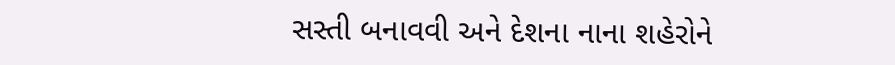સસ્તી બનાવવી અને દેશના નાના શહેરોને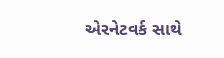એરનેટવર્ક સાથે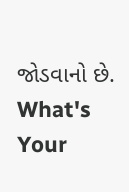જોડવાનો છે.
What's Your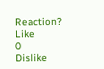Reaction?
Like
0
Dislike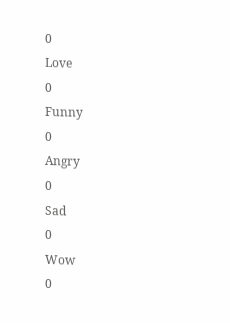0
Love
0
Funny
0
Angry
0
Sad
0
Wow
0